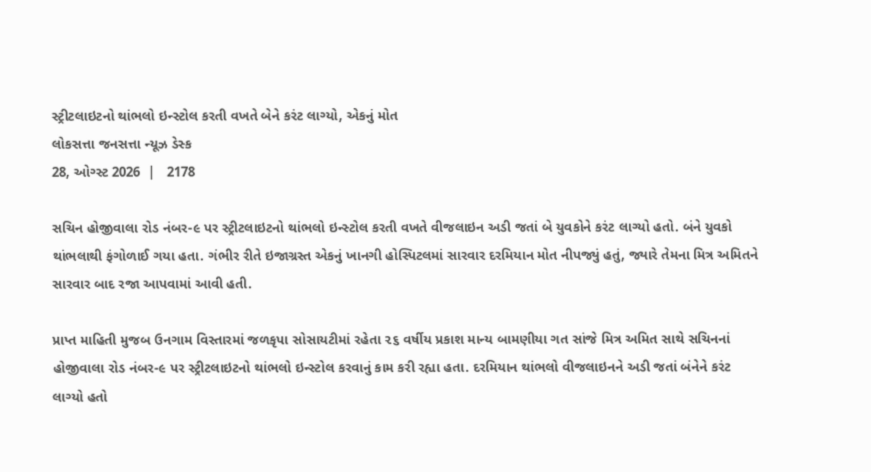સ્ટ્રીટલાઇટનો થાંભલો ઇન્સ્ટોલ કરતી વખતે બેને કરંટ લાગ્યો, એકનું મોત
લોકસત્તા જનસત્તા ન્યૂઝ ડેસ્ક
28, ઓગ્સ્ટ 2026  |   2178

સચિન હોજીવાલા રોડ નંબર-૯ પર સ્ટ્રીટલાઇટનો થાંભલો ઇન્સ્ટોલ કરતી વખતે વીજલાઇન અડી જતાં બે યુવકોને કરંટ લાગ્યો હતો. બંને યુવકો થાંભલાથી ફંગોળાઈ ગયા હતા. ગંભીર રીતે ઇજાગ્રસ્ત એકનું ખાનગી હોસ્પિટલમાં સારવાર દરમિયાન મોત નીપજ્યું હતું, જ્યારે તેમના મિત્ર અમિતને સારવાર બાદ રજા આપવામાં આવી હતી.

પ્રાપ્ત માહિતી મુજબ ઉનગામ વિસ્તારમાં જળકૃપા સોસાયટીમાં રહેતા ૨૬ વર્ષીય પ્રકાશ માન્ય બામણીયા ગત સાંજે મિત્ર અમિત સાથે સચિનનાં હોજીવાલા રોડ નંબર-૯ પર સ્ટ્રીટલાઇટનો થાંભલો ઇન્સ્ટોલ કરવાનું કામ કરી રહ્યા હતા. દરમિયાન થાંભલો વીજલાઇનને અડી જતાં બંનેને કરંટ લાગ્યો હતો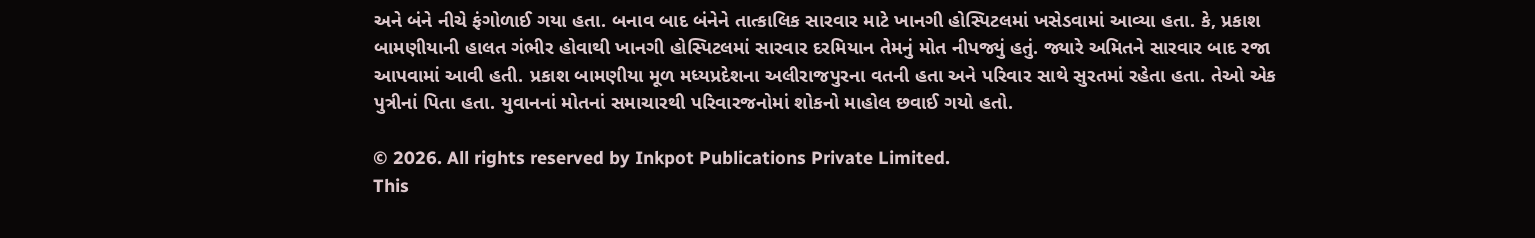અને બંને નીચે ફંગોળાઈ ગયા હતા. બનાવ બાદ બંનેને તાત્કાલિક સારવાર માટે ખાનગી હોસ્પિટલમાં ખસેડવામાં આવ્યા હતા. કે, પ્રકાશ બામણીયાની હાલત ગંભીર હોવાથી ખાનગી હોસ્પિટલમાં સારવાર દરમિયાન તેમનું મોત નીપજ્યું હતું. જ્યારે અમિતને સારવાર બાદ રજા આપવામાં આવી હતી. પ્રકાશ બામણીયા મૂળ મધ્યપ્રદેશના અલીરાજપુરના વતની હતા અને પરિવાર સાથે સુરતમાં રહેતા હતા. તેઓ એક પુત્રીનાં પિતા હતા. યુવાનનાં મોતનાં સમાચારથી પરિવારજનોમાં શોકનો માહોલ છવાઈ ગયો હતો.

© 2026. All rights reserved by Inkpot Publications Private Limited.
This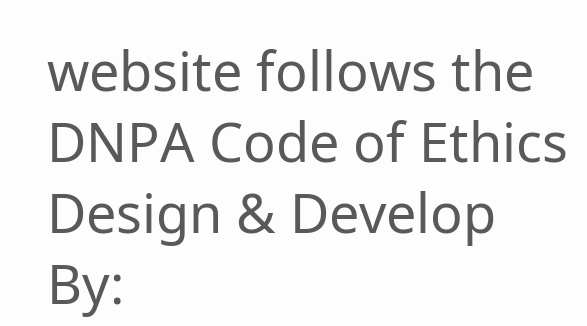website follows the DNPA Code of Ethics
Design & Develop By: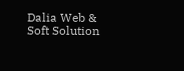Dalia Web & Soft Solution